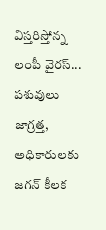విస్తరిస్తోన్న లంపీ వైరస్... పశువులు జాగ్రత్త, అధికారులకు జగన్ కీలక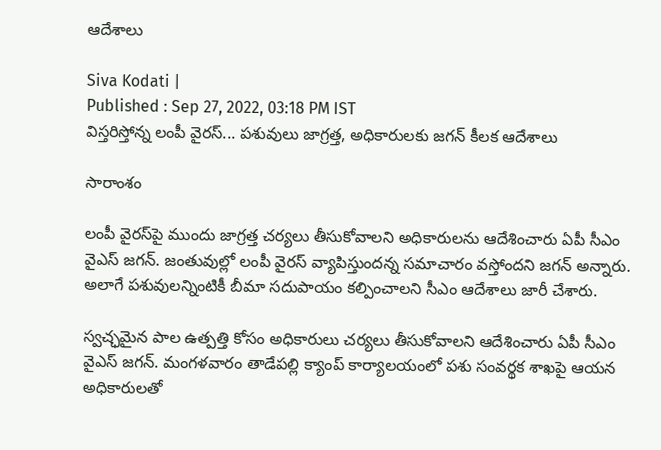ఆదేశాలు

Siva Kodati |
Published : Sep 27, 2022, 03:18 PM IST
విస్తరిస్తోన్న లంపీ వైరస్... పశువులు జాగ్రత్త, అధికారులకు జగన్ కీలక ఆదేశాలు

సారాంశం

లంపీ వైరస్‌పై ముందు జాగ్రత్త చర్యలు తీసుకోవాలని అధికారులను ఆదేశించారు ఏపీ సీఎం వైఎస్ జగన్. జంతువుల్లో లంపీ వైరస్‌ వ్యాపిస్తుందన్న సమాచారం వస్తోందని జగన్ అన్నారు. అలాగే పశువులన్నింటికీ బీమా సదుపాయం కల్పించాలని సీఎం ఆదేశాలు జారీ చేశారు.

స్వచ్ఛమైన పాల ఉత్పత్తి కోసం అధికారులు చర్యలు తీసుకోవాలని ఆదేశించారు ఏపీ సీఎం వైఎస్ జగన్. మంగళవారం తాడేపల్లి క్యాంప్ కార్యాలయంలో పశు సంవర్థక శాఖపై ఆయన అధికారులతో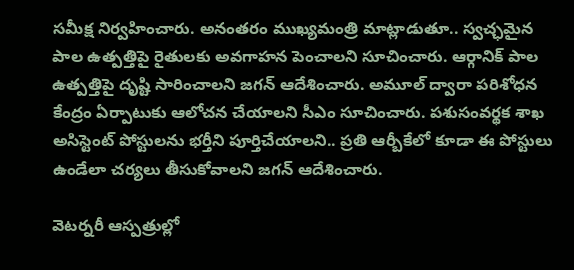సమీక్ష నిర్వహించారు. అనంతరం ముఖ్యమంత్రి మాట్లాడుతూ.. స్వచ్ఛమైన పాల ఉత్పత్తిపై రైతులకు అవగాహన పెంచాలని సూచించారు. ఆర్గానిక్‌ పాల ఉత్పత్తిపై దృష్టి సారించాలని జగన్ ఆదేశించారు. అమూల్‌ ద్వారా పరిశోధన కేంద్రం ఏర్పాటుకు ఆలోచన చేయాలని సీఎం సూచించారు. పశుసంవర్థక శాఖ అసిస్టెంట్‌ పోస్టులను భర్తీని పూర్తిచేయాలని.. ప్రతి ఆర్బీకేలో కూడా ఈ పోస్టులు ఉండేలా చర్యలు తీసుకోవాలని జగన్ ఆదేశించారు.

వెటర్నరీ ఆస్పత్రుల్లో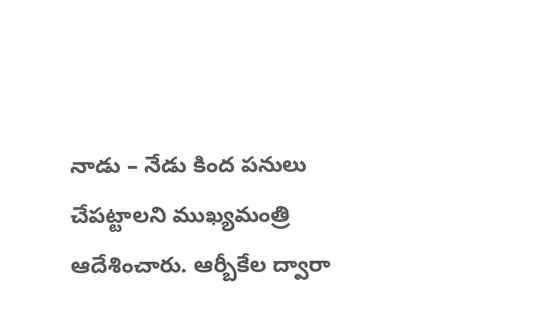నాడు – నేడు కింద పనులు చేపట్టాలని ముఖ్యమంత్రి ఆదేశించారు. ఆర్బీకేల ద్వారా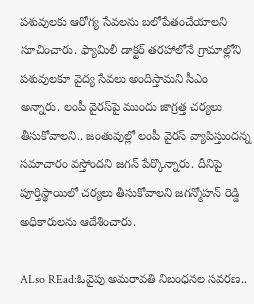పశువులకు ఆరోగ్య సేవలను బలోపేతంచేయాలని సూచించారు. ఫ్యామిలీ డాక్టర్‌ తరహాలోనే గ్రామాల్లోని పశువులకూ వైద్య సేవలు అందిస్తామని సీఎం అన్నారు. లంపీ వైరస్‌పై ముందు జాగ్రత్త చర్యలు తీసుకోవాలని.. జంతువుల్లో లంపీ వైరస్‌ వ్యాపిస్తుందన్న సమాచారం వస్తోందని జగన్ పేర్కొన్నారు. దీనిపై పూర్తిస్థాయిలో చర్యలు తీసుకోవాలని జగన్మోహన్ రెడ్డి అధికారులను ఆదేశించారు.

ALso REad:ఓవైపు అమరావతి నిబంధనల సవరణ..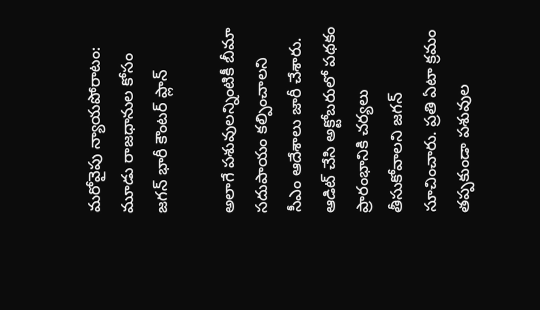మరోవైపు న్యాయపోరాటం: మూడు రాజధానుల కోసం జగన్ భారీ కౌంటర్ ప్లాన్

అలాగే పశువులన్నింటికీ బీమా సదుపాయం కల్పించాలని సీఎం ఆదేశాలు జారీ చేశారు. ఆడిట్‌ చేసి అక్టోబరులో పథకం ప్రారంభానికి చర్యలు తీసుకోవాలని జగన్ సూచించారు. ప్రతి ఏటా క్రమం తప్పకుండా పశువుల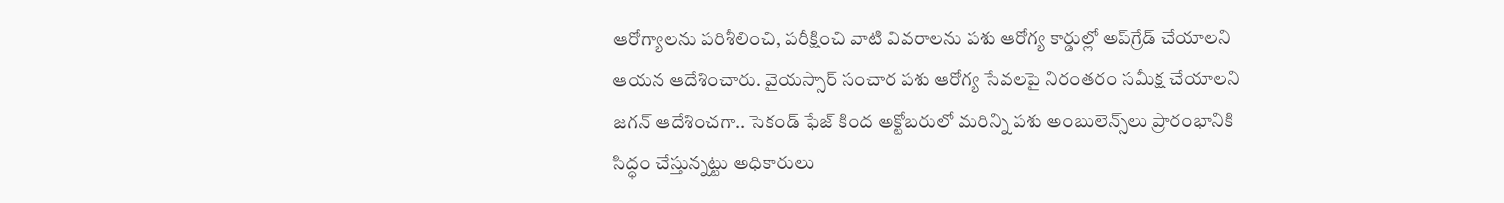ఆరోగ్యాలను పరిశీలించి, పరీక్షించి వాటి వివరాలను పశు ఆరోగ్య కార్డుల్లో అప్‌గ్రేడ్‌ చేయాలని ఆయన ఆదేశించారు. వైయస్సార్‌ సంచార పశు ఆరోగ్య సేవలపై నిరంతరం సమీక్ష చేయాలని జగన్ ఆదేశించగా.. సెకండ్‌ ఫేజ్‌ కింద అక్టోబరులో మరిన్ని పశు అంబులెన్స్‌లు ప్రారంభానికి సిద్ధం చేస్తున్నట్టు అధికారులు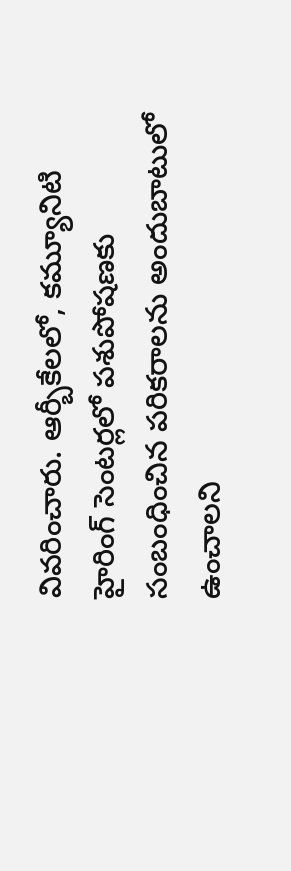వివరించారు. ఆర్బీకేలలో, కమ్యూనిటి హైరింగ్‌ సెంటర్లలో పశుపోషణకు సంబంధించిన పరికరాలను అందుబాటులో ఉంచాలని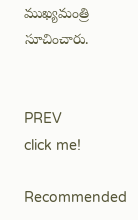ముఖ్యమంత్రి సూచించారు.


PREV
click me!

Recommended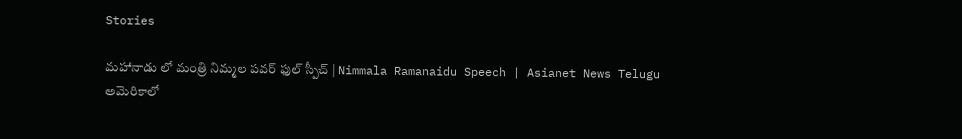Stories

మహానాడు లో మంత్రి నిమ్మల పవర్ ఫుల్ స్పీచ్ | Nimmala Ramanaidu Speech | Asianet News Telugu
అమెరికాలో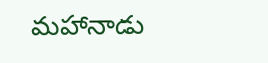మహానాడు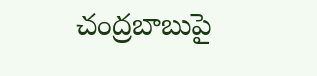చంద్రబాబుపై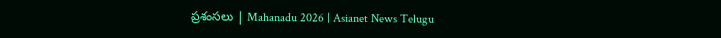ప్రశంసలు | Mahanadu 2026 | Asianet News Telugu